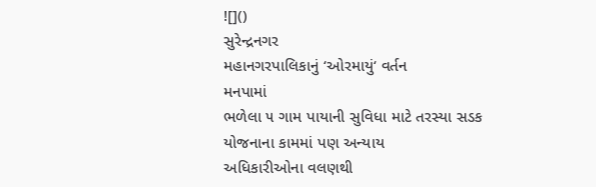![]()
સુરેન્દ્રનગર
મહાનગરપાલિકાનું ‘ઓરમાયું‘ વર્તન
મનપામાં
ભળેલા ૫ ગામ પાયાની સુવિધા માટે તરસ્યા સડક યોજનાના કામમાં પણ અન્યાય
અધિકારીઓના વલણથી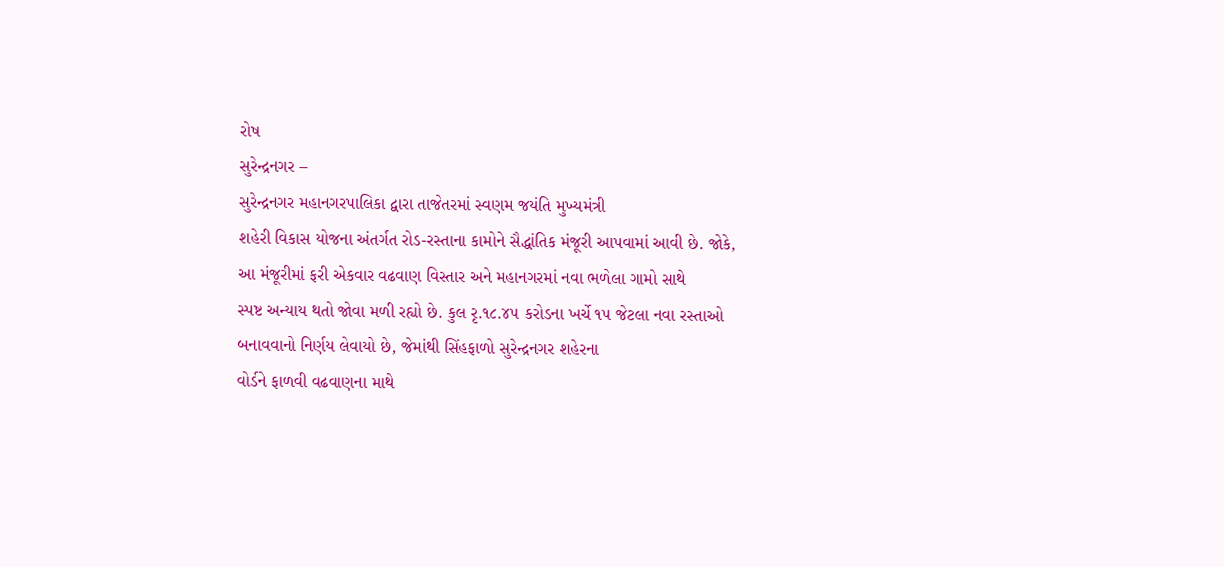રોષ
સુરેન્દ્રનગર –
સુરેન્દ્રનગર મહાનગરપાલિકા દ્વારા તાજેતરમાં સ્વણમ જયંતિ મુખ્યમંત્રી
શહેરી વિકાસ યોજના અંતર્ગત રોડ-રસ્તાના કામોને સૈદ્ધાંતિક મંજૂરી આપવામાં આવી છે. જોકે,
આ મંજૂરીમાં ફરી એકવાર વઢવાણ વિસ્તાર અને મહાનગરમાં નવા ભળેલા ગામો સાથે
સ્પષ્ટ અન્યાય થતો જોવા મળી રહ્યો છે. કુલ રૃ.૧૮.૪૫ કરોડના ખર્ચે ૧૫ જેટલા નવા રસ્તાઓ
બનાવવાનો નિર્ણય લેવાયો છે, જેમાંથી સિંહફાળો સુરેન્દ્રનગર શહેરના
વોર્ડને ફાળવી વઢવાણના માથે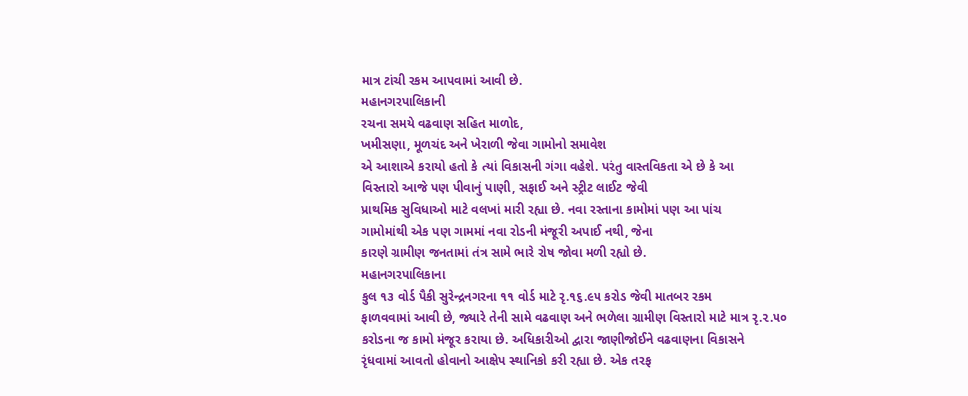માત્ર ટાંચી રકમ આપવામાં આવી છે.
મહાનગરપાલિકાની
રચના સમયે વઢવાણ સહિત માળોદ,
ખમીસણા, મૂળચંદ અને ખેરાળી જેવા ગામોનો સમાવેશ
એ આશાએ કરાયો હતો કે ત્યાં વિકાસની ગંગા વહેશે. પરંતુ વાસ્તવિકતા એ છે કે આ
વિસ્તારો આજે પણ પીવાનું પાણી, સફાઈ અને સ્ટ્રીટ લાઈટ જેવી
પ્રાથમિક સુવિધાઓ માટે વલખાં મારી રહ્યા છે. નવા રસ્તાના કામોમાં પણ આ પાંચ
ગામોમાંથી એક પણ ગામમાં નવા રોડની મંજૂરી અપાઈ નથી, જેના
કારણે ગ્રામીણ જનતામાં તંત્ર સામે ભારે રોષ જોવા મળી રહ્યો છે.
મહાનગરપાલિકાના
કુલ ૧૩ વોર્ડ પૈકી સુરેન્દ્રનગરના ૧૧ વોર્ડ માટે રૃ.૧૬.૯૫ કરોડ જેવી માતબર રકમ
ફાળવવામાં આવી છે, જ્યારે તેની સામે વઢવાણ અને ભળેલા ગ્રામીણ વિસ્તારો માટે માત્ર રૃ.૨.૫૦
કરોડના જ કામો મંજૂર કરાયા છે. અધિકારીઓ દ્વારા જાણીજોઈને વઢવાણના વિકાસને
રૃંધવામાં આવતો હોવાનો આક્ષેપ સ્થાનિકો કરી રહ્યા છે. એક તરફ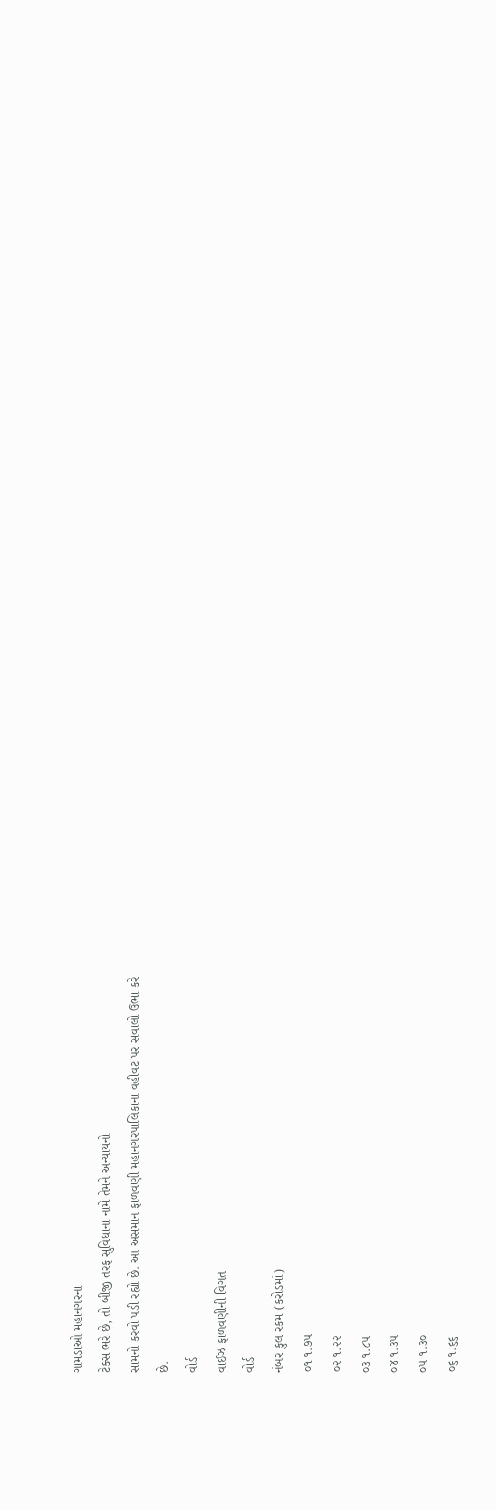ગામડાઓ મહાનગરના
ટેક્સ ભરે છે, તો બીજી તરફ સુવિધાના નામે તેમને અન્યાયનો
સામનો કરવો પડી રહ્યો છે. આ અસમાન ફાળવણી મહાનગરપાલિકાના વહીવટ પર સવાલો ઉભા કરે
છે.
વોર્ડ
વાઈઝ ફાળવણીની વિગત
વોર્ડ
નંબર કુલ રકમ (કરોડમાં)
૦૧ ૧.૭૫
૦૨ ૧.૨૨
૦૩ ૧.૮૫
૦૪ ૧.૩૫
૦૫ ૧.૩૦
૦૬ ૧.૬૬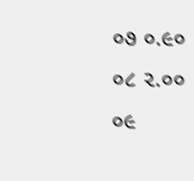૦૭ ૦.૯૦
૦૮ ૨.૦૦
૦૯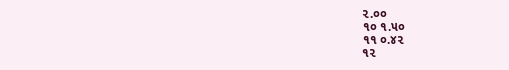૨.૦૦
૧૦ ૧.૫૦
૧૧ ૦.૪૨
૧૨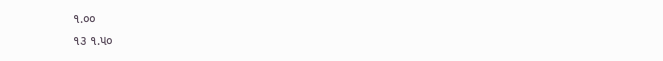૧.૦૦
૧૩ ૧.૫૦